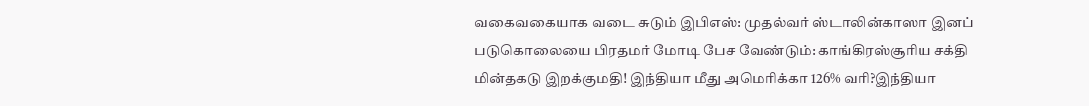வகைவகையாக வடை சுடும் இபிஎஸ்: முதல்வர் ஸ்டாலின்காஸா இனப் படுகொலையை பிரதமர் மோடி பேச வேண்டும்: காங்கிரஸ்சூரிய சக்தி மின்தகடு இறக்குமதி! இந்தியா மீது அமெரிக்கா 126% வரி?இந்தியா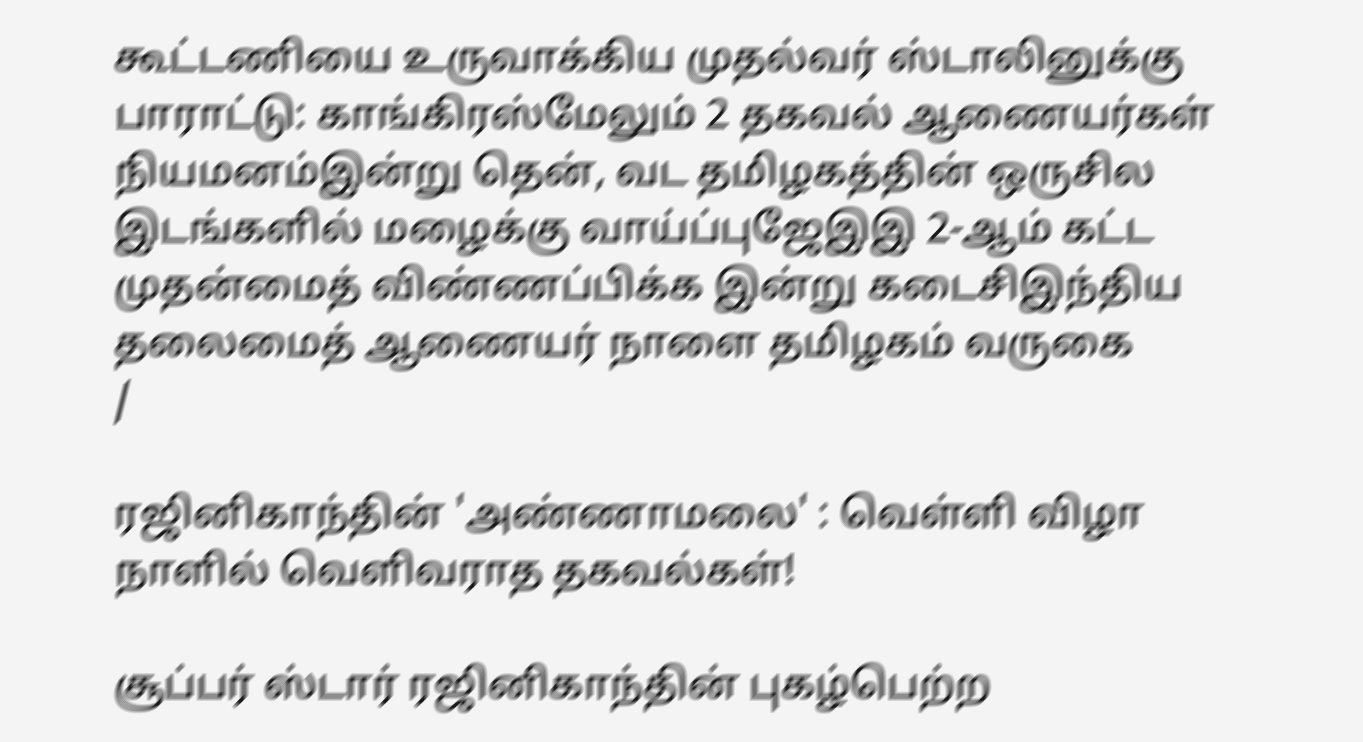கூட்டணியை உருவாக்கிய முதல்வர் ஸ்டாலினுக்கு பாராட்டு: காங்கிரஸ்மேலும் 2 தகவல் ஆணையர்கள் நியமனம்இன்று தென், வட தமிழகத்தின் ஒருசில இடங்களில் மழைக்கு வாய்ப்புஜேஇஇ 2-ஆம் கட்ட முதன்மைத் விண்ணப்பிக்க இன்று கடைசிஇந்திய தலைமைத் ஆணையர் நாளை தமிழகம் வருகை
/

ரஜினிகாந்தின் 'அண்ணாமலை' : வெள்ளி விழா  நாளில் வெளிவராத தகவல்கள்!

சூப்பர் ஸ்டார் ரஜினிகாந்தின் புகழ்பெற்ற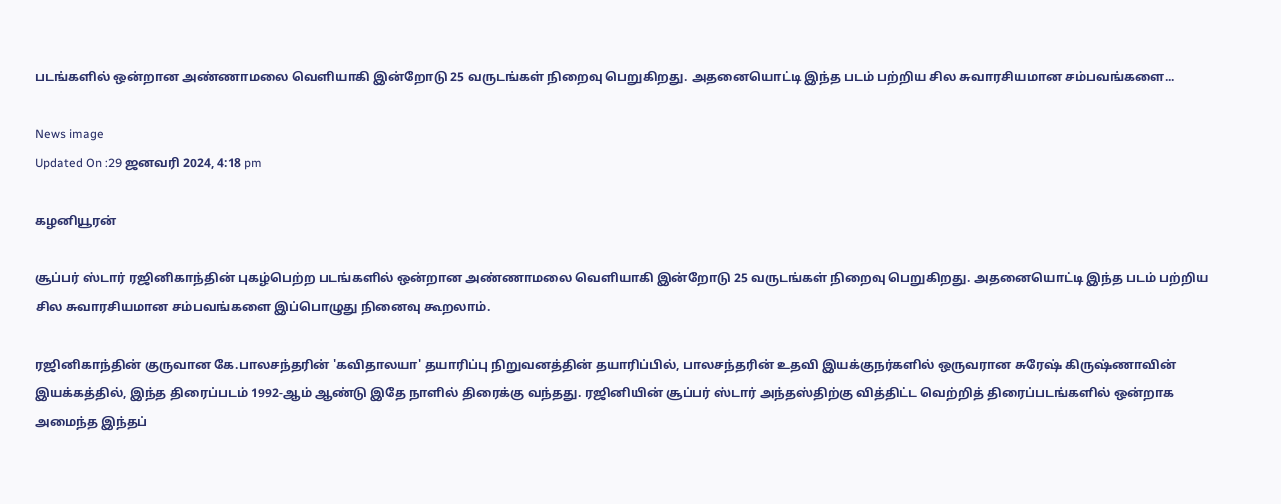படங்களில் ஒன்றான அண்ணாமலை வெளியாகி இன்றோடு 25 வருடங்கள் நிறைவு பெறுகிறது. அதனையொட்டி இந்த படம் பற்றிய சில சுவாரசியமான சம்பவங்களை...

News image
Updated On :29 ஜனவரி 2024, 4:18 pm

கழனியூரன்

சூப்பர் ஸ்டார் ரஜினிகாந்தின் புகழ்பெற்ற படங்களில் ஒன்றான அண்ணாமலை வெளியாகி இன்றோடு 25 வருடங்கள் நிறைவு பெறுகிறது. அதனையொட்டி இந்த படம் பற்றிய சில சுவாரசியமான சம்பவங்களை இப்பொழுது நினைவு கூறலாம்.

ரஜினிகாந்தின் குருவான கே.பாலசந்தரின் 'கவிதாலயா' தயாரிப்பு நிறுவனத்தின் தயாரிப்பில், பாலசந்தரின் உதவி இயக்குநர்களில் ஒருவரான சுரேஷ் கிருஷ்ணாவின் இயக்கத்தில், இந்த திரைப்படம் 1992-ஆம் ஆண்டு இதே நாளில் திரைக்கு வந்தது. ரஜினியின் சூப்பர் ஸ்டார் அந்தஸ்திற்கு வித்திட்ட வெற்றித் திரைப்படங்களில் ஒன்றாக அமைந்த இந்தப்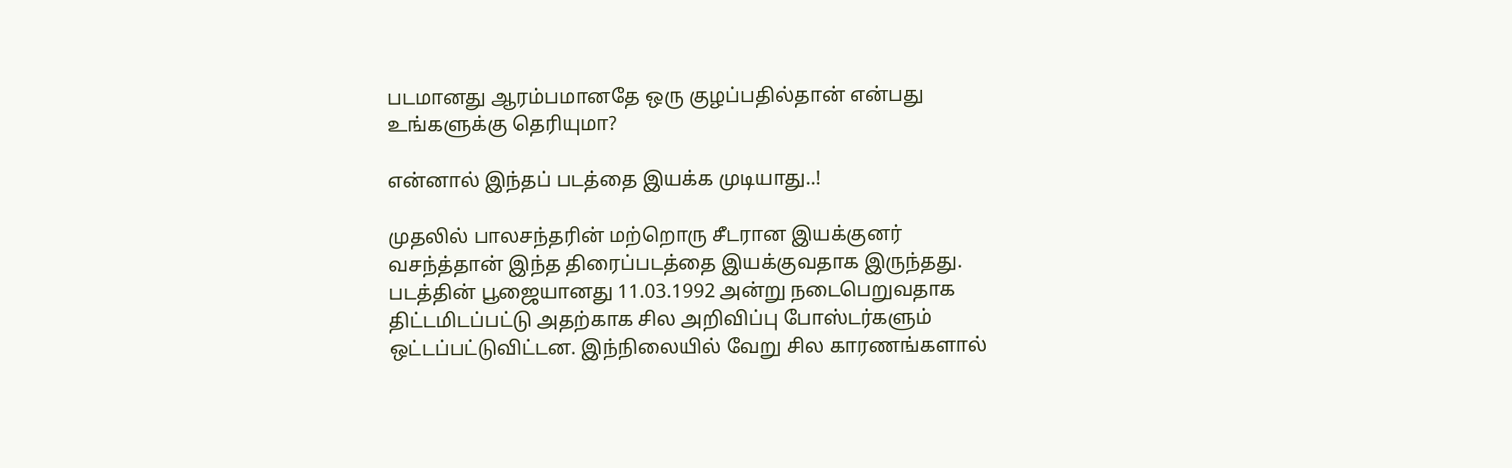படமானது ஆரம்பமானதே ஒரு குழப்பதில்தான் என்பது உங்களுக்கு தெரியுமா?

என்னால் இந்தப் படத்தை இயக்க முடியாது..!

முதலில் பாலசந்தரின் மற்றொரு சீடரான இயக்குனர் வசந்த்தான் இந்த திரைப்படத்தை இயக்குவதாக இருந்தது. படத்தின் பூஜையானது 11.03.1992 அன்று நடைபெறுவதாக திட்டமிடப்பட்டு அதற்காக சில அறிவிப்பு போஸ்டர்களும் ஒட்டப்பட்டுவிட்டன. இந்நிலையில் வேறு சில காரணங்களால்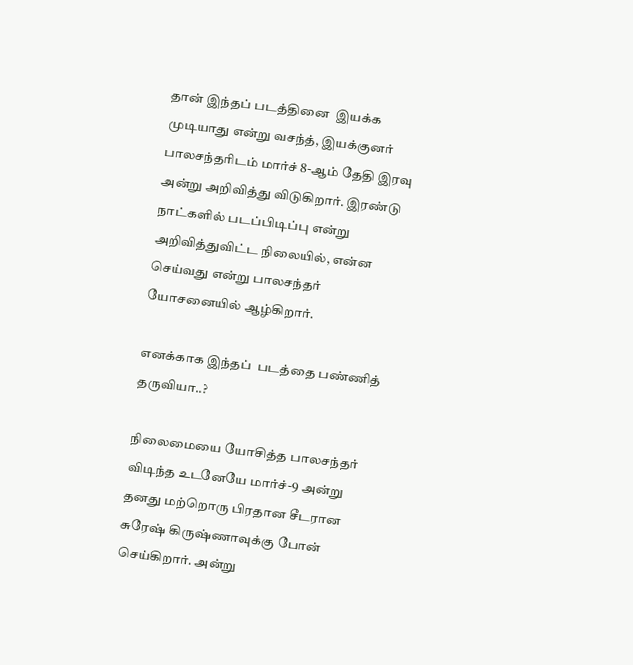தான் இந்தப் படத்தினை  இயக்க முடியாது என்று வசந்த், இயக்குனர் பாலசந்தரிடம் மார்ச் 8-ஆம் தேதி இரவு அன்று அறிவித்து விடுகிறார். இரண்டு நாட்களில் படப்பிடிப்பு என்று அறிவித்துவிட்ட நிலையில், என்ன செய்வது என்று பாலசந்தர் யோசனையில் ஆழ்கிறார்.

எனக்காக இந்தப்  படத்தை பண்ணித் தருவியா..?

நிலைமையை யோசித்த பாலசந்தர் விடிந்த உடனேயே மார்ச்-9 அன்று தனது மற்றொரு பிரதான சீடரான சுரேஷ் கிருஷ்ணாவுக்கு போன் செய்கிறார். அன்று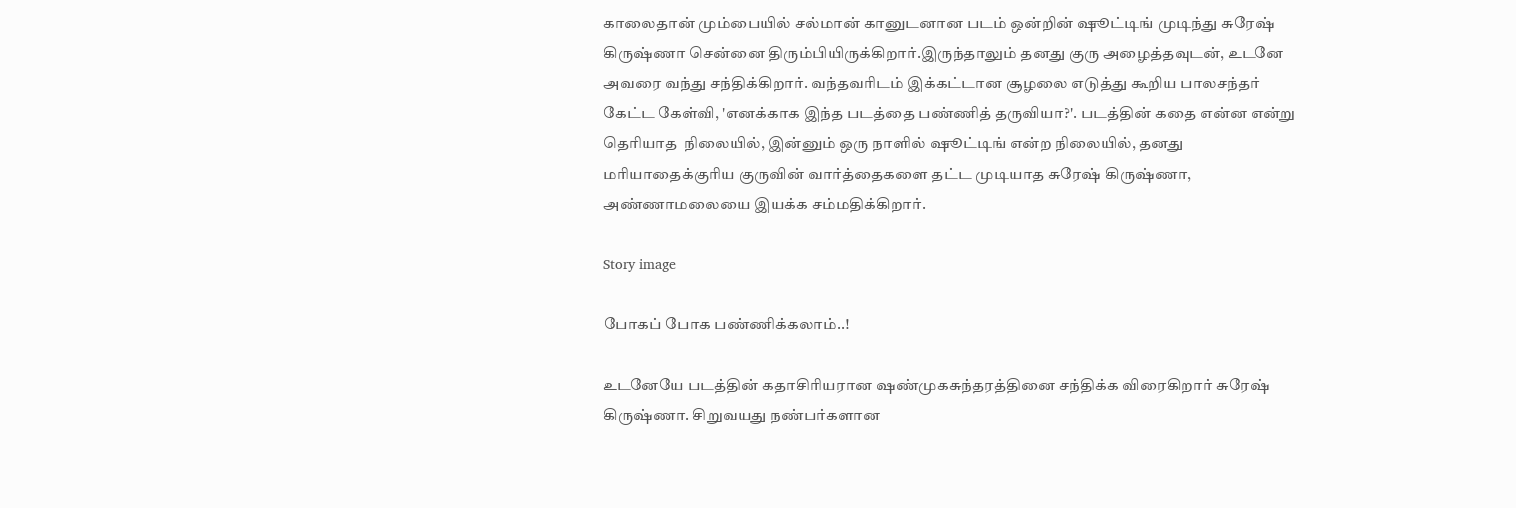காலைதான் மும்பையில் சல்மான் கானுடனான படம் ஒன்றின் ஷூட்டிங் முடிந்து சுரேஷ் கிருஷ்ணா சென்னை திரும்பியிருக்கிறார்.இருந்தாலும் தனது குரு அழைத்தவுடன், உடனே அவரை வந்து சந்திக்கிறார். வந்தவரிடம் இக்கட்டான சூழலை எடுத்து கூறிய பாலசந்தர் கேட்ட கேள்வி, 'எனக்காக இந்த படத்தை பண்ணித் தருவியா?'. படத்தின் கதை என்ன என்று தெரியாத  நிலையில், இன்னும் ஒரு நாளில் ஷூட்டிங் என்ற நிலையில், தனது மரியாதைக்குரிய குருவின் வார்த்தைகளை தட்ட முடியாத சுரேஷ் கிருஷ்ணா, அண்ணாமலையை இயக்க சம்மதிக்கிறார்.

Story image

போகப் போக பண்ணிக்கலாம்..!

உடனேயே படத்தின் கதாசிரியரான ஷண்முகசுந்தரத்தினை சந்திக்க விரைகிறார் சுரேஷ் கிருஷ்ணா. சிறுவயது நண்பர்களான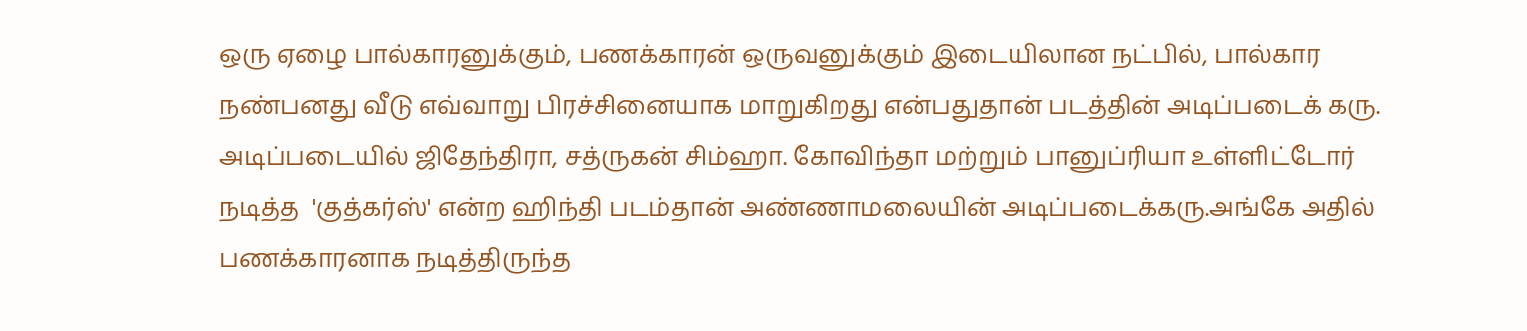ஒரு ஏழை பால்காரனுக்கும், பணக்காரன் ஒருவனுக்கும் இடையிலான நட்பில், பால்கார நண்பனது வீடு எவ்வாறு பிரச்சினையாக மாறுகிறது என்பதுதான் படத்தின் அடிப்படைக் கரு. அடிப்படையில் ஜிதேந்திரா, சத்ருகன் சிம்ஹா. கோவிந்தா மற்றும் பானுப்ரியா உள்ளிட்டோர் நடித்த  'குத்கர்ஸ்' என்ற ஹிந்தி படம்தான் அண்ணாமலையின் அடிப்படைக்கரு.அங்கே அதில் பணக்காரனாக நடித்திருந்த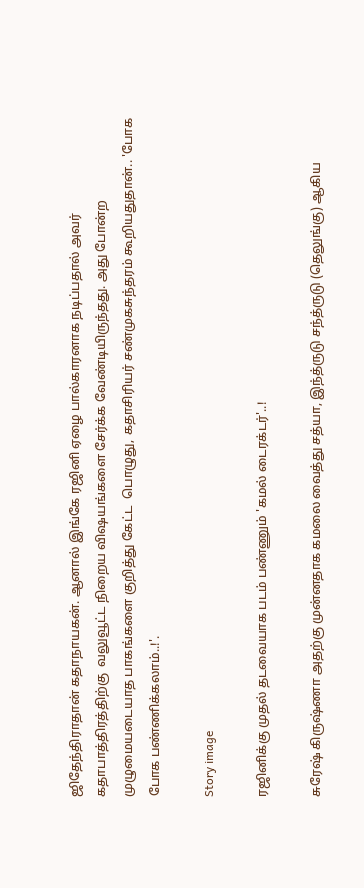ஜிதேந்திராதான் கதாநாயகன். ஆனால் இங்கே ரஜினி ஏழை பால்காரனாக நடிப்பதால் அவர் கதாபாத்திரத்திற்கு  வலுவூட்ட நிறைய விஷயங்களை சேர்க்க வேண்டியிருந்தது. அது போன்ற முழுமையடையாத பாகங்களை குறித்து கேட்ட  பொழுது, கதாசிரியர் சண்முகசுந்தரம் கூறியதுதான்.. 'போக போக பண்ணிக்கலாம்..!'.

Story image

ரஜினிக்கு முதல் தடவையாக படம் பண்ணும் 'கமல் டைரக்டர்'..!

சுரேஷ் கிருஷ்ணா அதற்கு முன்னதாக கமலை வைத்து சத்யா, இந்த்ருடு சந்த்ருடு (தெலுங்கு) ஆகிய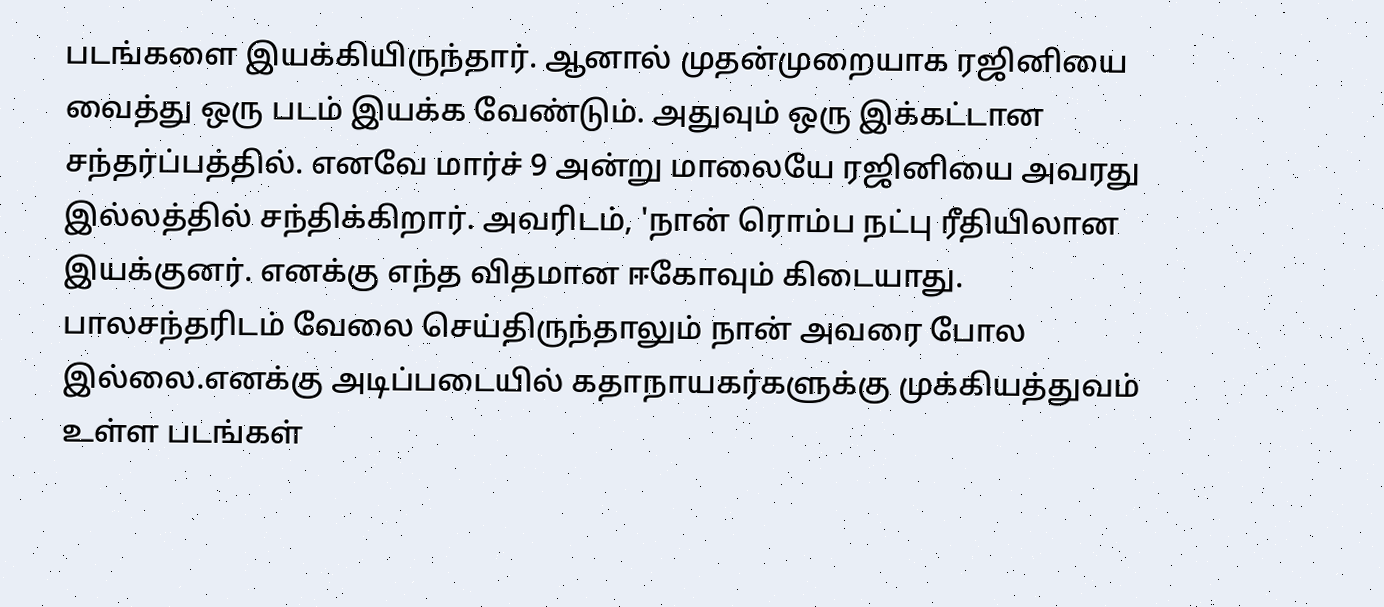படங்களை இயக்கியிருந்தார். ஆனால் முதன்முறையாக ரஜினியை வைத்து ஒரு படம் இயக்க வேண்டும். அதுவும் ஒரு இக்கட்டான சந்தர்ப்பத்தில். எனவே மார்ச் 9 அன்று மாலையே ரஜினியை அவரது இல்லத்தில் சந்திக்கிறார். அவரிடம், 'நான் ரொம்ப நட்பு ரீதியிலான இயக்குனர். எனக்கு எந்த விதமான ஈகோவும் கிடையாது. பாலசந்தரிடம் வேலை செய்திருந்தாலும் நான் அவரை போல இல்லை.எனக்கு அடிப்படையில் கதாநாயகர்களுக்கு முக்கியத்துவம் உள்ள படங்கள்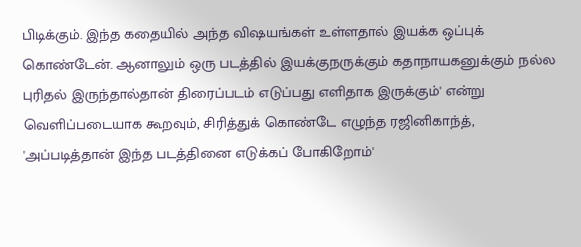பிடிக்கும். இந்த கதையில் அந்த விஷயங்கள் உள்ளதால் இயக்க ஒப்புக் கொண்டேன். ஆனாலும் ஒரு படத்தில் இயக்குநருக்கும் கதாநாயகனுக்கும் நல்ல புரிதல் இருந்தால்தான் திரைப்படம் எடுப்பது எளிதாக இருக்கும்' என்று வெளிப்படையாக கூறவும், சிரித்துக் கொண்டே எழுந்த ரஜினிகாந்த், 'அப்படித்தான் இந்த படத்தினை எடுக்கப் போகிறோம்'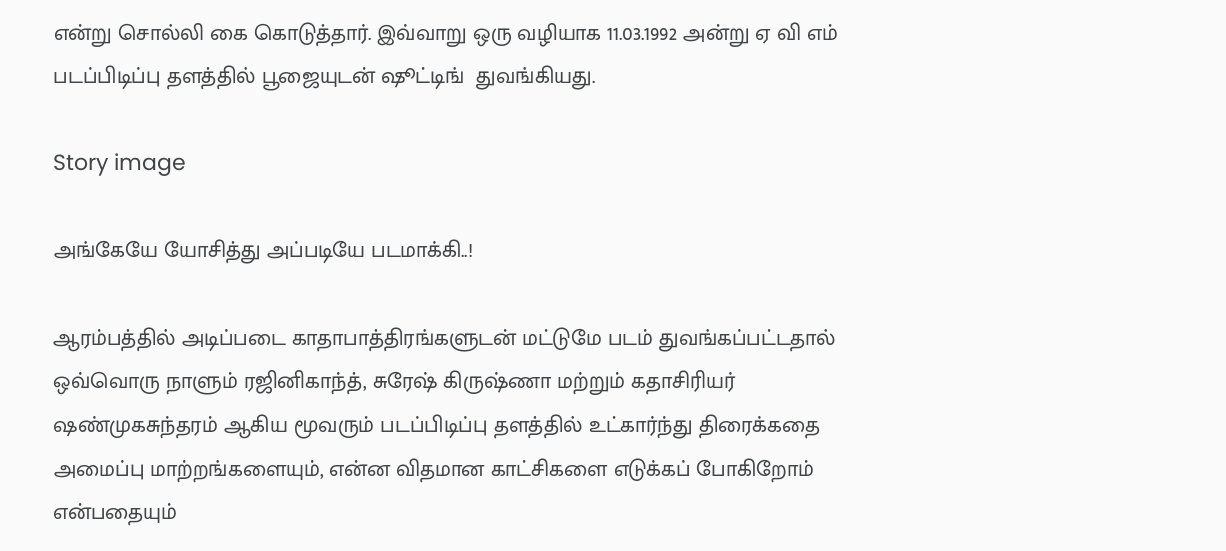என்று சொல்லி கை கொடுத்தார். இவ்வாறு ஒரு வழியாக 11.03.1992 அன்று ஏ வி எம் படப்பிடிப்பு தளத்தில் பூஜையுடன் ஷூட்டிங்  துவங்கியது.

Story image

அங்கேயே யோசித்து அப்படியே படமாக்கி..!

ஆரம்பத்தில் அடிப்படை காதாபாத்திரங்களுடன் மட்டுமே படம் துவங்கப்பட்டதால் ஒவ்வொரு நாளும் ரஜினிகாந்த், சுரேஷ் கிருஷ்ணா மற்றும் கதாசிரியர் ஷண்முகசுந்தரம் ஆகிய மூவரும் படப்பிடிப்பு தளத்தில் உட்கார்ந்து திரைக்கதை அமைப்பு மாற்றங்களையும், என்ன விதமான காட்சிகளை எடுக்கப் போகிறோம் என்பதையும்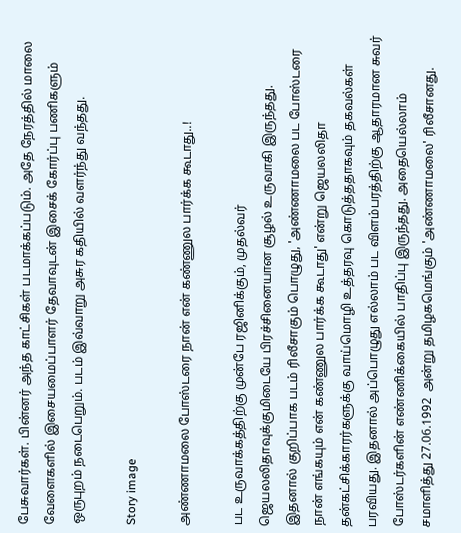பேசுவார்கள். பின்னர் அந்த காட்சிகள் படமாக்கப்படும். அதே நேரத்தில் மாலை வேளைகளில் இசையமைப்பாளர் தேவாவுடன் இசைக் கோர்ப்பு பணிகளும் ஒருபுறம் நடைபெறும். படம் இவ்வாறு அசுர கதியில் வளர்ந்து வந்தது.

Story image

அண்ணாமலை போஸ்டரை நான் என் கண்ணுல பார்க்க கூடாது..!

பட உருவாக்கத்திற்கு முன்பே ரஜினிக்கும், முதல்வர் ஜெயலலிதாவுக்குமிடையே பிரச்சினையான சூழல் உருவாகி இருந்தது. இதனால் குறிப்பாக படம் ரிலீசாகும் பொழுது, 'அண்ணாமலை பட போஸ்டரை நான் எங்கயும் என் கண்ணுல பார்க்க கூடாது' என்று ஜெயலலிதா தன்கட்சிக்காரர்களுக்கு வாய்மொழி உத்தரவு கொடுத்ததாகவும் தகவல்கள் பரவியது. இதனால் அப்பொழுது எல்லாம் பட விளம்பரத்திற்கு ஆதாரமான சுவர் போஸ்டர்களின் எண்ணிக்கையில் பாதிப்பு இருந்தது. அதையெல்லாம் சமாளித்து 27.06.1992  அன்று தமிழகமெங்கும் 'அண்ணாமலை' ரிலீசானது.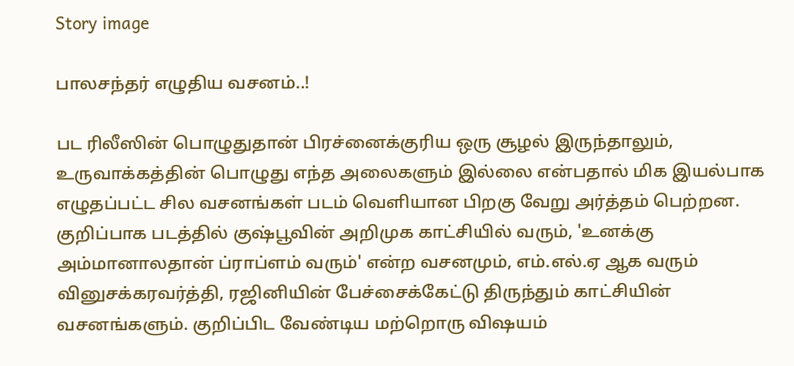Story image

பாலசந்தர் எழுதிய வசனம்..!

பட ரிலீஸின் பொழுதுதான் பிரச்னைக்குரிய ஒரு சூழல் இருந்தாலும், உருவாக்கத்தின் பொழுது எந்த அலைகளும் இல்லை என்பதால் மிக இயல்பாக எழுதப்பட்ட சில வசனங்கள் படம் வெளியான பிறகு வேறு அர்த்தம் பெற்றன. குறிப்பாக படத்தில் குஷ்பூவின் அறிமுக காட்சியில் வரும், 'உனக்கு அம்மானாலதான் ப்ராப்ளம் வரும்' என்ற வசனமும், எம்.எல்.ஏ ஆக வரும் வினுசக்கரவர்த்தி, ரஜினியின் பேச்சைக்கேட்டு திருந்தும் காட்சியின் வசனங்களும். குறிப்பிட வேண்டிய மற்றொரு விஷயம்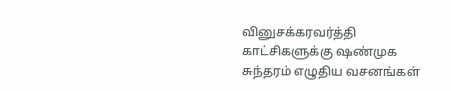வினுசக்கரவர்த்தி காட்சிகளுக்கு ஷண்முக சுந்தரம் எழுதிய வசனங்கள்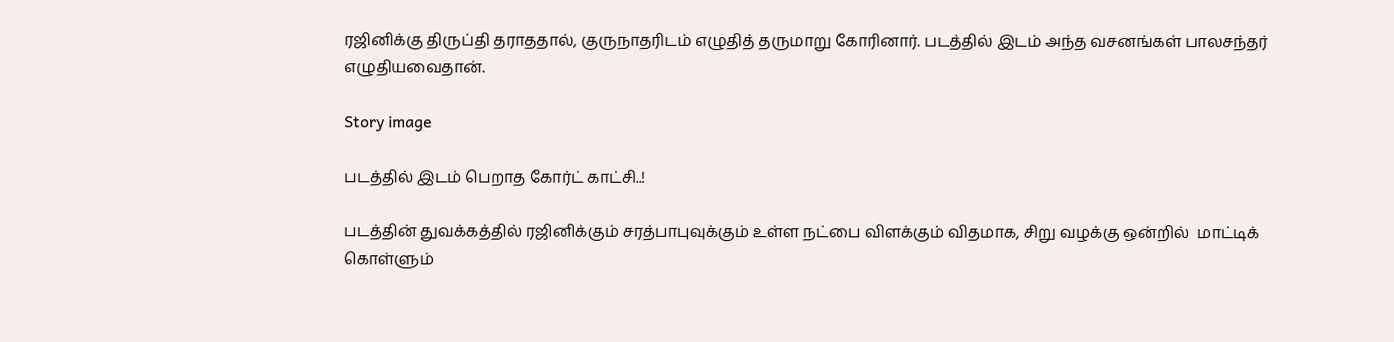ரஜினிக்கு திருப்தி தராததால், குருநாதரிடம் எழுதித் தருமாறு கோரினார். படத்தில் இடம் அந்த வசனங்கள் பாலசந்தர் எழுதியவைதான்.

Story image

படத்தில் இடம் பெறாத கோர்ட் காட்சி..!

படத்தின் துவக்கத்தில் ரஜினிக்கும் சரத்பாபுவுக்கும் உள்ள நட்பை விளக்கும் விதமாக, சிறு வழக்கு ஒன்றில்  மாட்டிக் கொள்ளும்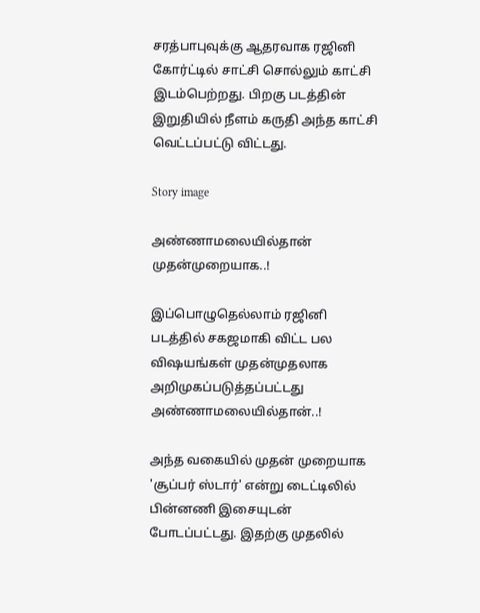சரத்பாபுவுக்கு ஆதரவாக ரஜினி கோர்ட்டில் சாட்சி சொல்லும் காட்சி இடம்பெற்றது. பிறகு படத்தின் இறுதியில் நீளம் கருதி அந்த காட்சி வெட்டப்பட்டு விட்டது.

Story image

அண்ணாமலையில்தான் முதன்முறையாக..!

இப்பொழுதெல்லாம் ரஜினி படத்தில் சகஜமாகி விட்ட பல விஷயங்கள் முதன்முதலாக அறிமுகப்படுத்தப்பட்டது அண்ணாமலையில்தான்..!

அந்த வகையில் முதன் முறையாக 'சூப்பர் ஸ்டார்' என்று டைட்டிலில் பின்னணி இசையுடன் போடப்பட்டது. இதற்கு முதலில்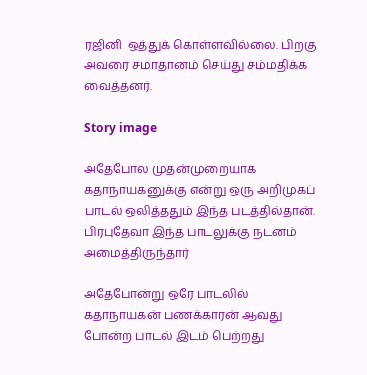ரஜினி  ஒத்துக் கொள்ளவில்லை. பிறகு அவரை சமாதானம் செய்து சம்மதிக்க வைத்தனர்.

Story image

அதேபோல முதன்முறையாக கதாநாயகனுக்கு என்று ஒரு அறிமுகப் பாடல் ஒலித்ததும் இந்த படத்தில்தான். பிரபுதேவா இந்த பாடலுக்கு நடனம் அமைத்திருந்தார்

அதேபோன்று ஒரே பாடலில் கதாநாயகன் பணக்காரன் ஆவது போன்ற பாடல் இடம் பெற்றது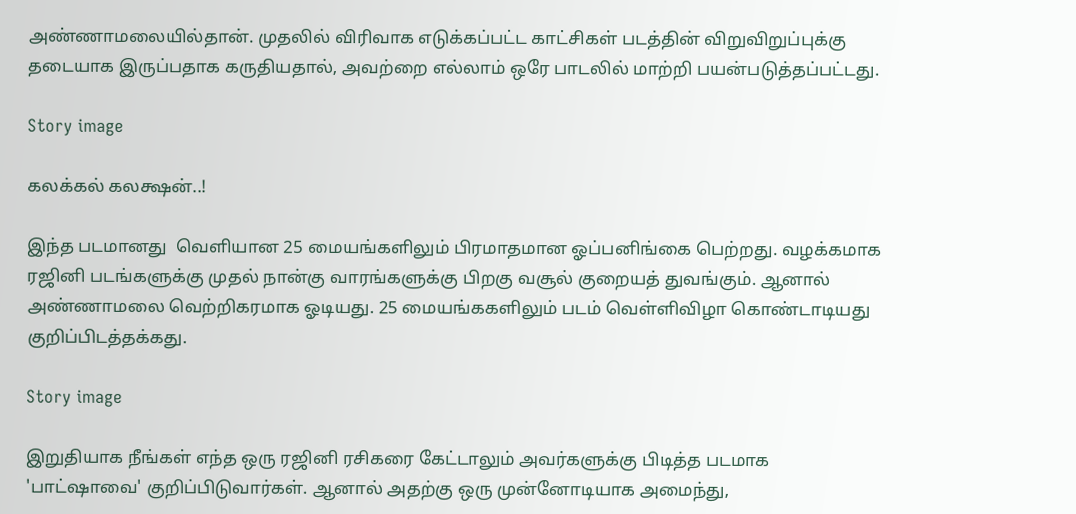அண்ணாமலையில்தான். முதலில் விரிவாக எடுக்கப்பட்ட காட்சிகள் படத்தின் விறுவிறுப்புக்கு தடையாக இருப்பதாக கருதியதால், அவற்றை எல்லாம் ஒரே பாடலில் மாற்றி பயன்படுத்தப்பட்டது.

Story image

கலக்கல் கலக்ஷன்..!

இந்த படமானது  வெளியான 25 மையங்களிலும் பிரமாதமான ஓப்பனிங்கை பெற்றது. வழக்கமாக ரஜினி படங்களுக்கு முதல் நான்கு வாரங்களுக்கு பிறகு வசூல் குறையத் துவங்கும். ஆனால் அண்ணாமலை வெற்றிகரமாக ஓடியது. 25 மையங்ககளிலும் படம் வெள்ளிவிழா கொண்டாடியது குறிப்பிடத்தக்கது.

Story image

இறுதியாக நீங்கள் எந்த ஒரு ரஜினி ரசிகரை கேட்டாலும் அவர்களுக்கு பிடித்த படமாக 'பாட்ஷாவை' குறிப்பிடுவார்கள். ஆனால் அதற்கு ஒரு முன்னோடியாக அமைந்து,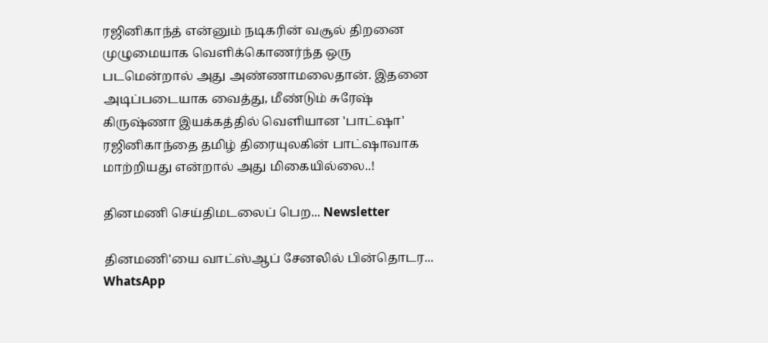ரஜினிகாந்த் என்னும் நடிகரின் வசூல் திறனை முழுமையாக வெளிக்கொணர்ந்த ஒரு படமென்றால் அது அண்ணாமலைதான். இதனை அடிப்படையாக வைத்து, மீண்டும் சுரேஷ் கிருஷ்ணா இயக்கத்தில் வெளியான 'பாட்ஷா' ரஜினிகாந்தை தமிழ் திரையுலகின் பாட்ஷாவாக மாற்றியது என்றால் அது மிகையில்லை..!

தினமணி செய்திமடலைப் பெற... Newsletter

தினமணி'யை வாட்ஸ்ஆப் சேனலில் பின்தொடர... WhatsApp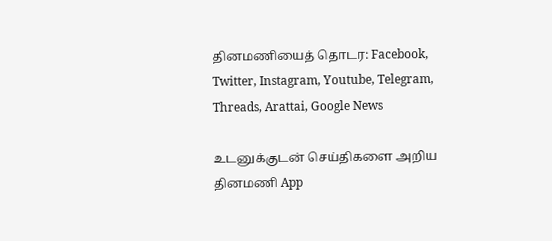தினமணியைத் தொடர: Facebook, Twitter, Instagram, Youtube, Telegram, Threads, Arattai, Google News

உடனுக்குடன் செய்திகளை அறிய தினமணி App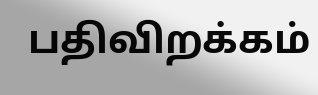பதிவிறக்கம்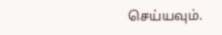செய்யவும்.